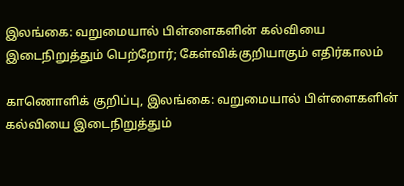இலங்கை: வறுமையால் பிள்ளைகளின் கல்வியை இடைநிறுத்தும் பெற்றோர்; கேள்விக்குறியாகும் எதிர்காலம்

காணொளிக் குறிப்பு, இலங்கை: வறுமையால் பிள்ளைகளின் கல்வியை இடைநிறுத்தும்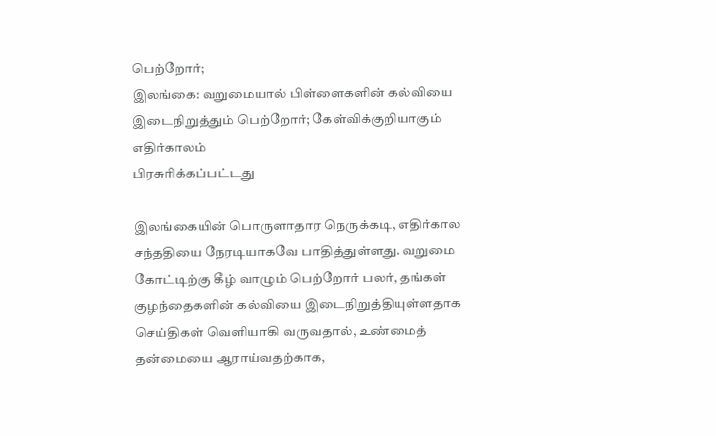பெற்றோர்;
இலங்கை: வறுமையால் பிள்ளைகளின் கல்வியை இடைநிறுத்தும் பெற்றோர்; கேள்விக்குறியாகும் எதிர்காலம்
பிரசுரிக்கப்பட்டது

இலங்கையின் பொருளாதார நெருக்கடி, எதிர்கால சந்ததியை நேரடியாகவே பாதித்துள்ளது. வறுமை கோட்டிற்கு கீழ் வாழும் பெற்றோர் பலர், தங்கள் குழந்தைகளின் கல்வியை இடைநிறுத்தியுள்ளதாக செய்திகள் வெளியாகி வருவதால், உண்மைத் தன்மையை ஆராய்வதற்காக,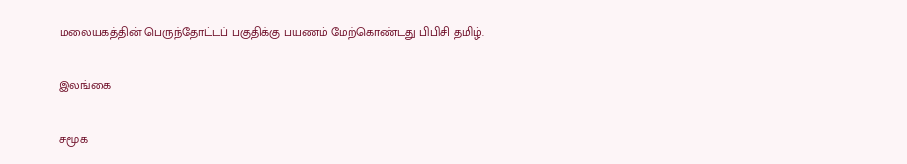மலையகத்தின் பெருந்தோட்டப் பகுதிக்கு பயணம் மேற்கொண்டது பிபிசி தமிழ்.

இலங்கை

சமூக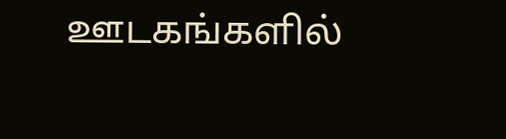ஊடகங்களில்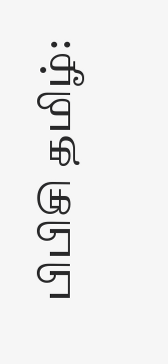பிபிசி தமிழ்: